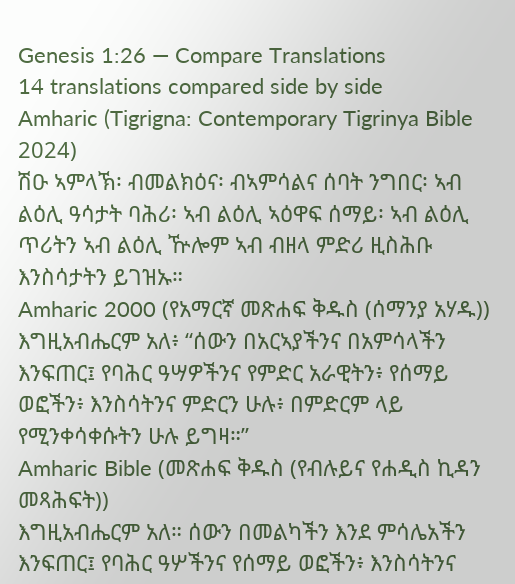Genesis 1:26 — Compare Translations
14 translations compared side by side
Amharic (Tigrigna: Contemporary Tigrinya Bible 2024)
ሽዑ ኣምላኽ፡ ብመልክዕና፡ ብኣምሳልና ሰባት ንግበር፡ ኣብ ልዕሊ ዓሳታት ባሕሪ፡ ኣብ ልዕሊ ኣዕዋፍ ሰማይ፡ ኣብ ልዕሊ ጥሪትን ኣብ ልዕሊ ዅሎም ኣብ ብዘላ ምድሪ ዚስሕቡ እንስሳታትን ይገዝኡ።
Amharic 2000 (የአማርኛ መጽሐፍ ቅዱስ (ሰማንያ አሃዱ))
እግዚአብሔርም አለ፥ “ሰውን በአርኣያችንና በአምሳላችን እንፍጠር፤ የባሕር ዓሣዎችንና የምድር አራዊትን፥ የሰማይ ወፎችን፥ እንስሳትንና ምድርን ሁሉ፥ በምድርም ላይ የሚንቀሳቀሱትን ሁሉ ይግዛ።”
Amharic Bible (መጽሐፍ ቅዱስ (የብሉይና የሐዲስ ኪዳን መጻሕፍት))
እግዚአብሔርም አለ። ሰውን በመልካችን እንደ ምሳሌአችን እንፍጠር፤ የባሕር ዓሦችንና የሰማይ ወፎችን፥ እንስሳትንና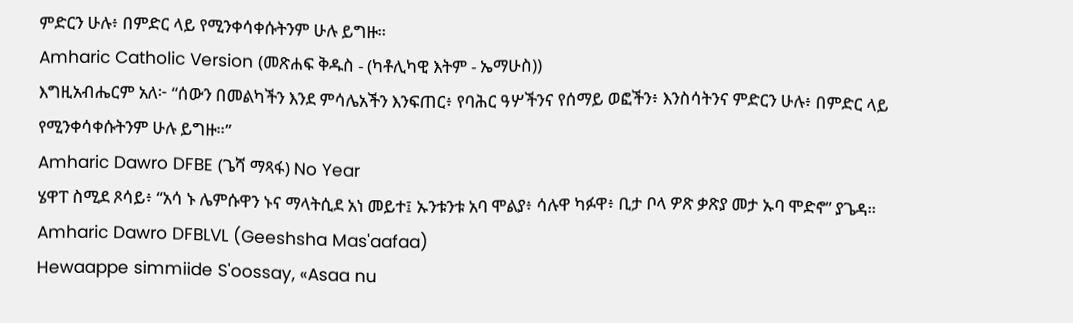ምድርን ሁሉ፥ በምድር ላይ የሚንቀሳቀሱትንም ሁሉ ይግዙ።
Amharic Catholic Version (መጽሐፍ ቅዱስ - (ካቶሊካዊ እትም - ኤማሁስ))
እግዚአብሔርም አለ፦ “ሰውን በመልካችን እንደ ምሳሌአችን እንፍጠር፥ የባሕር ዓሦችንና የሰማይ ወፎችን፥ እንስሳትንና ምድርን ሁሉ፥ በምድር ላይ የሚንቀሳቀሱትንም ሁሉ ይግዙ።”
Amharic Dawro DFBE (ጌሻ ማጻፋ) No Year
ሄዋፐ ስሚደ ጾሳይ፥ “አሳ ኑ ሌምሱዋን ኑና ማላትሲደ አነ መይተ፤ ኡንቱንቱ አባ ሞልያ፥ ሳሉዋ ካፉዋ፥ ቢታ ቦላ ዎጽ ቃጽያ መታ ኡባ ሞድኖ” ያጌዳ።
Amharic Dawro DFBLVL (Geeshsha Mas'aafaa)
Hewaappe simmiide S'oossay, «Asaa nu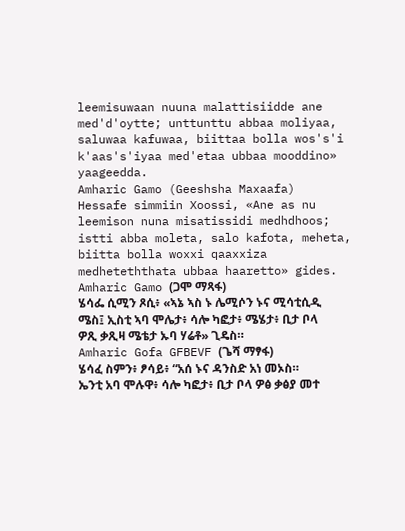leemisuwaan nuuna malattisiidde ane med'd'oytte; unttunttu abbaa moliyaa, saluwaa kafuwaa, biittaa bolla wos's'i k'aas's'iyaa med'etaa ubbaa mooddino» yaageedda.
Amharic Gamo (Geeshsha Maxaafa)
Hessafe simmiin Xoossi, «Ane as nu leemison nuna misatissidi medhdhoos; istti abba moleta, salo kafota, meheta, biitta bolla woxxi qaaxxiza medheteththata ubbaa haaretto» gides.
Amharic Gamo (ጋሞ ማጻፋ)
ሄሳፌ ሲሚን ጾሲ፥ «ኣኔ ኣስ ኑ ሌሚሶን ኑና ሚሳቲሲዲ ሜስ፤ ኢስቲ ኣባ ሞሌታ፥ ሳሎ ካፎታ፥ ሜሄታ፥ ቢታ ቦላ ዎጺ ቃጺዛ ሜቴታ ኡባ ሃሬቶ» ጊዴስ።
Amharic Gofa GFBEVF (ጌሻ ማፃፋ)
ሄሳፈ ስምን፥ ፆሳይ፥ “አሰ ኑና ዳንስድ አነ መኦስ። ኤንቲ አባ ሞሉዋ፥ ሳሎ ካፎታ፥ ቢታ ቦላ ዎፅ ቃፅያ መተ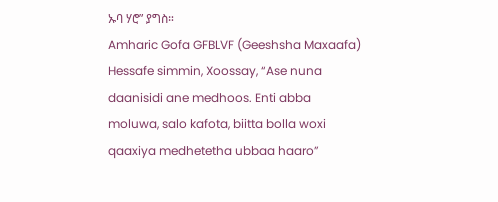ኡባ ሃሮ” ያግስ።
Amharic Gofa GFBLVF (Geeshsha Maxaafa)
Hessafe simmin, Xoossay, “Ase nuna daanisidi ane medhoos. Enti abba moluwa, salo kafota, biitta bolla woxi qaaxiya medhetetha ubbaa haaro”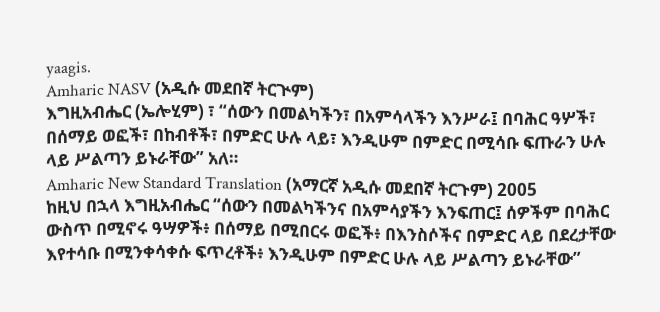yaagis.
Amharic NASV (አዲሱ መደበኛ ትርጒም)
እግዚአብሔር (ኤሎሂም) ፣ “ሰውን በመልካችን፣ በአምሳላችን እንሥራ፤ በባሕር ዓሦች፣ በሰማይ ወፎች፣ በከብቶች፣ በምድር ሁሉ ላይ፣ እንዲሁም በምድር በሚሳቡ ፍጡራን ሁሉ ላይ ሥልጣን ይኑራቸው” አለ።
Amharic New Standard Translation (አማርኛ አዲሱ መደበኛ ትርጉም) 2005
ከዚህ በኋላ እግዚአብሔር “ሰውን በመልካችንና በአምሳያችን እንፍጠር፤ ሰዎችም በባሕር ውስጥ በሚኖሩ ዓሣዎች፥ በሰማይ በሚበርሩ ወፎች፥ በእንስሶችና በምድር ላይ በደረታቸው እየተሳቡ በሚንቀሳቀሱ ፍጥረቶች፥ እንዲሁም በምድር ሁሉ ላይ ሥልጣን ይኑራቸው”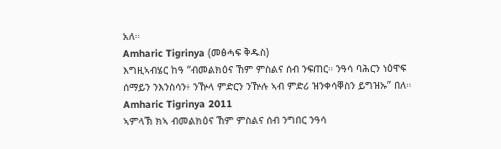አለ።
Amharic Tigrinya (መፅሓፍ ቅዱስ)
እግዚኣብሄር ከዓ “ብመልክዕና ኸም ምስልና ሰብ ንፍጠር። ንዓሳ ባሕርን ነዕዋፍ ሰማይን ንእንስሳን፥ ንዅላ ምድርን ንዅሉ ኣብ ምድሪ ዝንቀሳቐስን ይግዝኡ” በለ።
Amharic Tigrinya 2011
ኣምላኽ ክኣ ብመልክዕና ኸም ምስልና ሰብ ንግበር ንዓሳ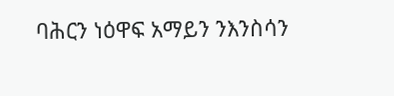ባሕርን ነዕዋፍ አማይን ንእንስሳን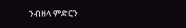ንብዘላ ምድርን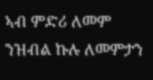ኣብ ምድሪ ለመም ንዝብል ኩሉ ለመምታን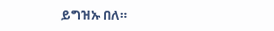ይግዝኡ በለ።